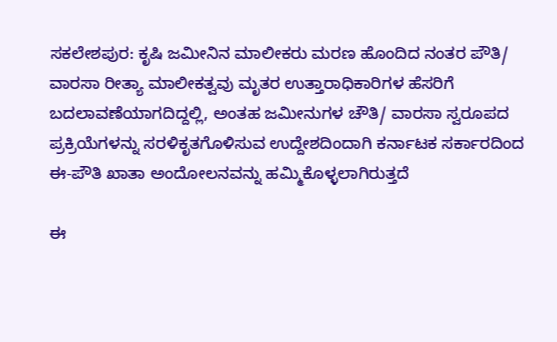ಸಕಲೇಶಪುರ: ಕೃಷಿ ಜಮೀನಿನ ಮಾಲೀಕರು ಮರಣ ಹೊಂದಿದ ನಂತರ ಪೌತಿ/ ವಾರಸಾ ರೀತ್ಯಾ ಮಾಲೀಕತ್ವವು ಮೃತರ ಉತ್ತಾರಾಧಿಕಾರಿಗಳ ಹೆಸರಿಗೆ ಬದಲಾವಣೆಯಾಗದಿದ್ದಲ್ಲಿ, ಅಂತಹ ಜಮೀನುಗಳ ಚೌತಿ/ ವಾರಸಾ ಸ್ವರೂಪದ ಪ್ರಕ್ರಿಯೆಗಳನ್ನು ಸರಳಿಕೃತಗೊಳಿಸುವ ಉದ್ದೇಶದಿಂದಾಗಿ ಕರ್ನಾಟಕ ಸರ್ಕಾರದಿಂದ ಈ-ಪೌತಿ ಖಾತಾ ಅಂದೋಲನವನ್ನು ಹಮ್ಮಿಕೊಳ್ಳಲಾಗಿರುತ್ತದೆ

ಈ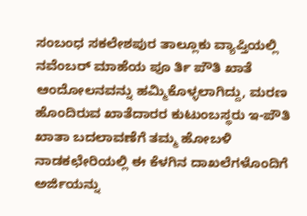ಸಂಬಂಧ ಸಕಲೇಶಪುರ ತಾಲ್ಲೂಕು ವ್ಯಾಪ್ತಿಯಲ್ಲಿ ನವೆಂಬರ್ ಮಾಹೆಯ ಪೂ ರ್ತಿ ಪೌತಿ ಖಾತೆ ಆಂದೋಲನವನ್ನು ಹಮ್ಮಿಕೊಳ್ಳಲಾಗಿದ್ದು, ಮರಣ ಹೊಂದಿರುವ ಖಾತೆದಾರರ ಕುಟುಂಬಸ್ಥರು ಇ-ಪೌತಿ ಖಾತಾ ಬದಲಾವಣೆಗೆ ತಮ್ಮ ಹೋಬಳಿ ನಾಡಕಛೇರಿಯಲ್ಲಿ ಈ ಕೆಳಗಿನ ದಾಖಲೆಗಳೊಂದಿಗೆ ಅರ್ಜಿಯನ್ನು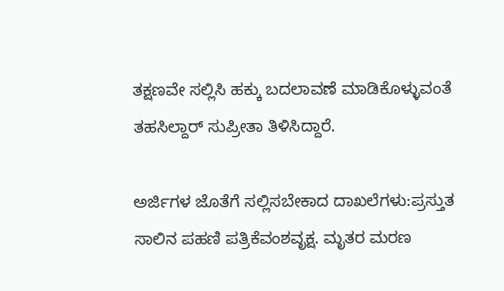ತಕ್ಷಣವೇ ಸಲ್ಲಿಸಿ ಹಕ್ಕು ಬದಲಾವಣೆ ಮಾಡಿಕೊಳ್ಳುವಂತೆ ತಹಸಿಲ್ದಾರ್ ಸುಪ್ರೀತಾ ತಿಳಿಸಿದ್ದಾರೆ.

ಅರ್ಜಿಗಳ ಜೊತೆಗೆ ಸಲ್ಲಿಸಬೇಕಾದ ದಾಖಲೆಗಳು:ಪ್ರಸ್ತುತ ಸಾಲಿನ ಪಹಣಿ ಪತ್ರಿಕೆವಂಶವೃಕ್ಷ. ಮೃತರ ಮರಣ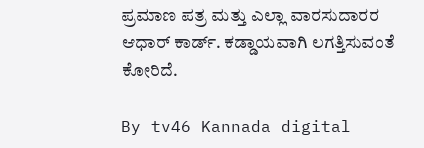ಪ್ರಮಾಣ ಪತ್ರ ಮತ್ತು ಎಲ್ಲಾ ವಾರಸುದಾರರ ಆಧಾರ್ ಕಾರ್ಡ್. ಕಡ್ಡಾಯವಾಗಿ ಲಗತ್ತಿಸುವಂತೆ ಕೋರಿದೆ.

By tv46 Kannada digital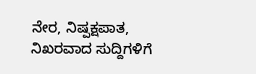ನೇರ, ನಿಷ್ಪಕ್ಷಪಾತ, ನಿಖರವಾದ ಸುದ್ದಿಗಳಿಗೆ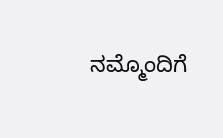ನಮ್ಮೊಂದಿಗೆ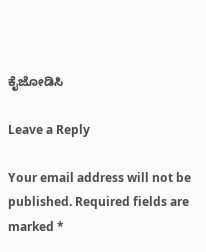ಕೈಜೋಡಿಸಿ

Leave a Reply

Your email address will not be published. Required fields are marked *